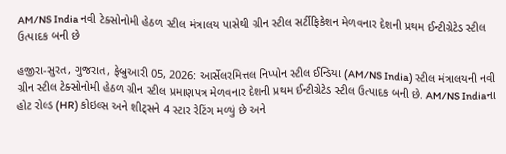AM/NS India નવી ટેક્સોનોમી હેઠળ સ્ટીલ મંત્રાલય પાસેથી ગ્રીન સ્ટીલ સર્ટીફિકેશન મેળવનાર દેશની પ્રથમ ઈન્ટીગ્રેટેડ સ્ટીલ ઉત્પાદક બની છે

હજીરા-સુરત, ગુજરાત, ફેબ્રુઆરી 05, 2026: આર્સેલરમિત્તલ નિપ્પોન સ્ટીલ ઈન્ડિયા (AM/NS India) સ્ટીલ મંત્રાલયની નવી ગ્રીન સ્ટીલ ટેક્સોનોમી હેઠળ ગ્રીન સ્ટીલ પ્રમાણપત્ર મેળવનાર દેશની પ્રથમ ઈન્ટીગ્રેટેડ સ્ટીલ ઉત્પાદક બની છે. AM/NS Indiaના હોટ રોલ્ડ (HR) કોઇલ્સ અને શીટ્સને 4 સ્ટાર રેટિંગ મળ્યું છે અને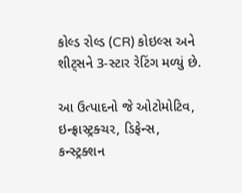કોલ્ડ રોલ્ડ (CR) કોઇલ્સ અને શીટ્સને 3-સ્ટાર રેટિંગ મળ્યું છે.

આ ઉત્પાદનો જે ઓટોમોટિવ, ઇન્ફ્રાસ્ટ્રક્ચર, ડિફેન્સ, કન્સ્ટ્રક્શન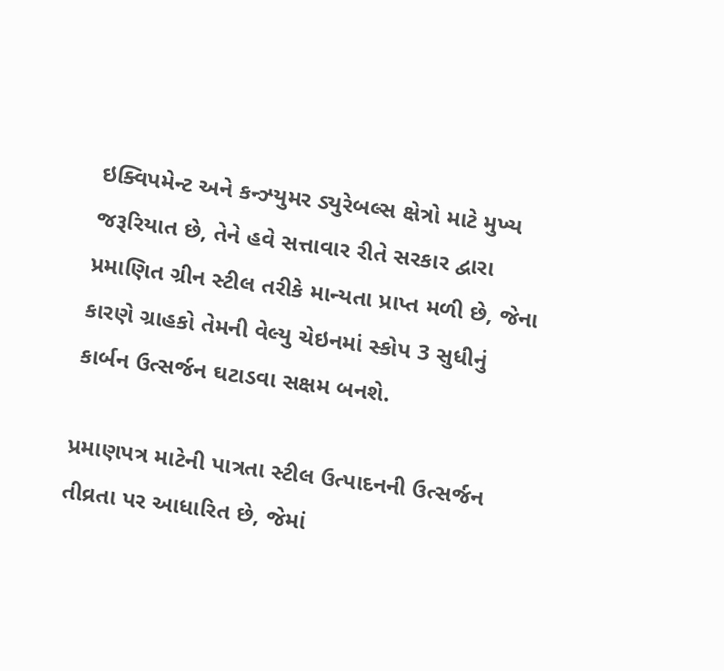ઇક્વિપમેન્ટ અને કન્ઝ્યુમર ડ્યુરેબલ્સ ક્ષેત્રો માટે મુખ્ય જરૂરિયાત છે, તેને હવે સત્તાવાર રીતે સરકાર દ્વારા પ્રમાણિત ગ્રીન સ્ટીલ તરીકે માન્યતા પ્રાપ્ત મળી છે, જેના કારણે ગ્રાહકો તેમની વેલ્યુ ચેઇનમાં સ્કોપ 3 સુધીનું કાર્બન ઉત્સર્જન ઘટાડવા સક્ષમ બનશે.

પ્રમાણપત્ર માટેની પાત્રતા સ્ટીલ ઉત્પાદનની ઉત્સર્જન તીવ્રતા પર આધારિત છે, જેમાં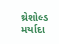થ્રેશોલ્ડ મર્યાદા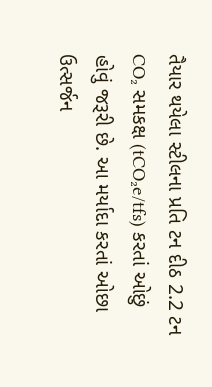તૈયાર થયેલા સ્ટીલના પ્રતિ ટન દીઠ 2.2 ટન CO₂ સમકક્ષ (tCO₂e/tfs) કરતાં ઓછું હોવું જરૂરી છે. આ મર્યાદા કરતાં ઓછા ઉત્સર્જન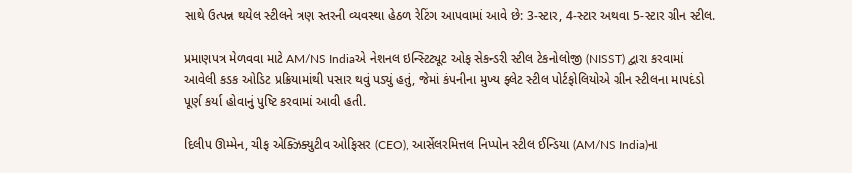સાથે ઉત્પન્ન થયેલ સ્ટીલને ત્રણ સ્તરની વ્યવસ્થા હેઠળ રેટિંગ આપવામાં આવે છે: 3-સ્ટાર, 4-સ્ટાર અથવા 5-સ્ટાર ગ્રીન સ્ટીલ.

પ્રમાણપત્ર મેળવવા માટે AM/NS Indiaએ નેશનલ ઇન્સ્ટિટ્યૂટ ઓફ સેકન્ડરી સ્ટીલ ટેકનોલોજી (NISST) દ્વારા કરવામાં આવેલી કડક ઓડિટ પ્રક્રિયામાંથી પસાર થવું પડ્યું હતું, જેમાં કંપનીના મુખ્ય ફ્લેટ સ્ટીલ પોર્ટફોલિયોએ ગ્રીન સ્ટીલના માપદંડો પૂર્ણ કર્યા હોવાનું પુષ્ટિ કરવામાં આવી હતી.

દિલીપ ઊમ્મેન, ચીફ એક્ઝિક્યુટીવ ઓફિસર (CEO), આર્સેલરમિત્તલ નિપ્પોન સ્ટીલ ઈન્ડિયા (AM/NS India)ના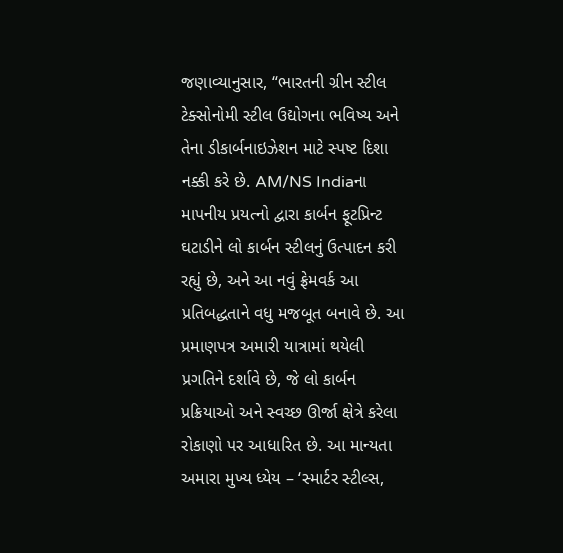જણાવ્યાનુસાર, “ભારતની ગ્રીન સ્ટીલ ટેક્સોનોમી સ્ટીલ ઉદ્યોગના ભવિષ્ય અને તેના ડીકાર્બનાઇઝેશન માટે સ્પષ્ટ દિશા નક્કી કરે છે. AM/NS Indiaના માપનીય પ્રયત્નો દ્વારા કાર્બન ફૂટપ્રિન્ટ ઘટાડીને લો કાર્બન સ્ટીલનું ઉત્પાદન કરી રહ્યું છે, અને આ નવું ફ્રેમવર્ક આ પ્રતિબદ્ધતાને વધુ મજબૂત બનાવે છે. આ પ્રમાણપત્ર અમારી યાત્રામાં થયેલી પ્રગતિને દર્શાવે છે, જે લો કાર્બન પ્રક્રિયાઓ અને સ્વચ્છ ઊર્જા ક્ષેત્રે કરેલા રોકાણો પર આધારિત છે. આ માન્યતા અમારા મુખ્ય ધ્યેય – ‘સ્માર્ટર સ્ટીલ્સ,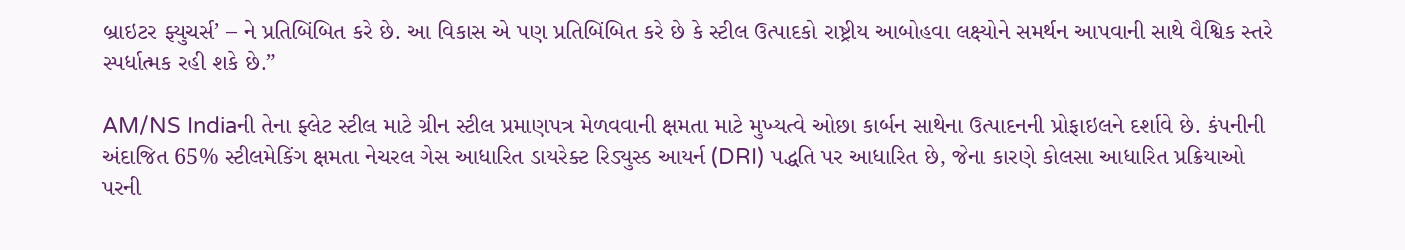બ્રાઇટર ફ્યુચર્સ’ – ને પ્રતિબિંબિત કરે છે. આ વિકાસ એ પણ પ્રતિબિંબિત કરે છે કે સ્ટીલ ઉત્પાદકો રાષ્ટ્રીય આબોહવા લક્ષ્યોને સમર્થન આપવાની સાથે વૈશ્વિક સ્તરે સ્પર્ધાત્મક રહી શકે છે.”

AM/NS Indiaની તેના ફ્લેટ સ્ટીલ માટે ગ્રીન સ્ટીલ પ્રમાણપત્ર મેળવવાની ક્ષમતા માટે મુખ્યત્વે ઓછા કાર્બન સાથેના ઉત્પાદનની પ્રોફાઇલને દર્શાવે છે. કંપનીની અંદાજિત 65% સ્ટીલમેકિંગ ક્ષમતા નેચરલ ગેસ આધારિત ડાયરેક્ટ રિડ્યુસ્ડ આયર્ન (DRI) પદ્ધતિ પર આધારિત છે, જેના કારણે કોલસા આધારિત પ્રક્રિયાઓ પરની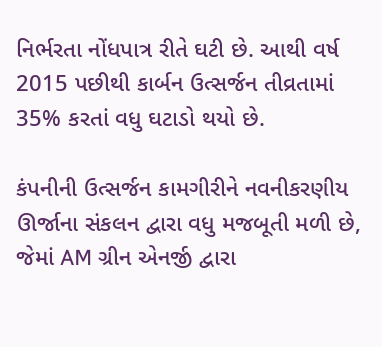નિર્ભરતા નોંધપાત્ર રીતે ઘટી છે. આથી વર્ષ 2015 પછીથી કાર્બન ઉત્સર્જન તીવ્રતામાં 35% કરતાં વધુ ઘટાડો થયો છે.

કંપનીની ઉત્સર્જન કામગીરીને નવનીકરણીય ઊર્જાના સંકલન દ્વારા વધુ મજબૂતી મળી છે, જેમાં AM ગ્રીન એનર્જી દ્વારા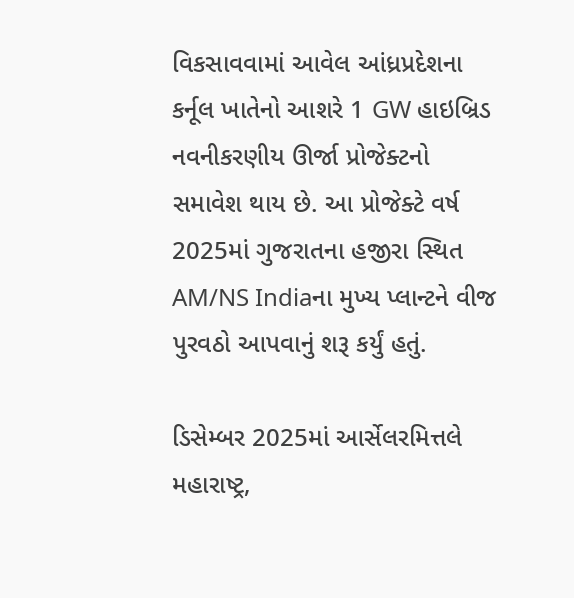વિકસાવવામાં આવેલ આંધ્રપ્રદેશના કર્નૂલ ખાતેનો આશરે 1 GW હાઇબ્રિડ નવનીકરણીય ઊર્જા પ્રોજેક્ટનો સમાવેશ થાય છે. આ પ્રોજેક્ટે વર્ષ 2025માં ગુજરાતના હજીરા સ્થિત AM/NS Indiaના મુખ્ય પ્લાન્ટને વીજ પુરવઠો આપવાનું શરૂ કર્યું હતું.

ડિસેમ્બર 2025માં આર્સેલરમિત્તલે મહારાષ્ટ્ર,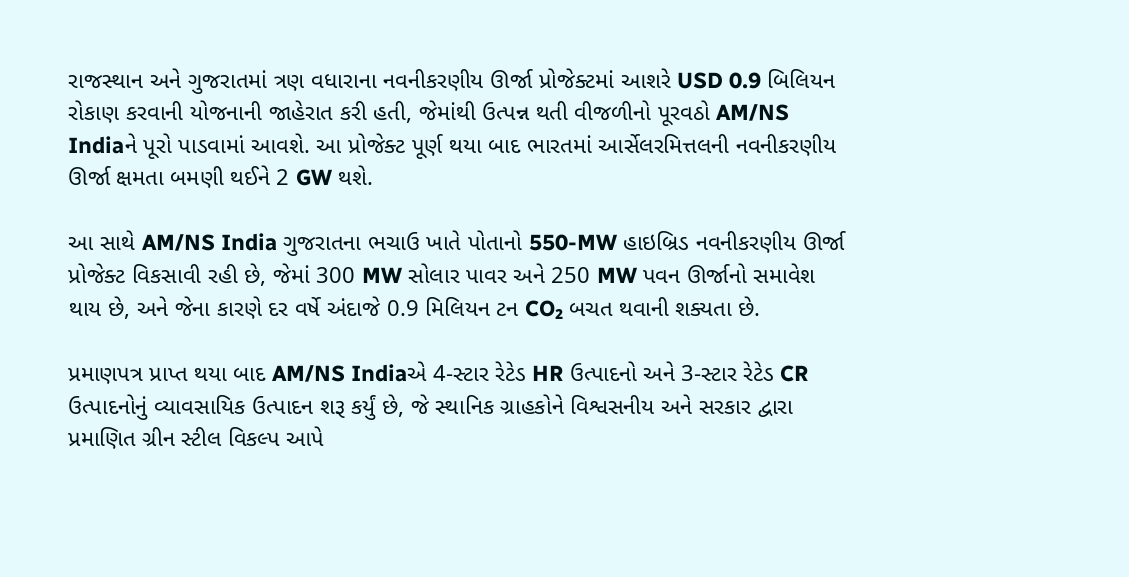રાજસ્થાન અને ગુજરાતમાં ત્રણ વધારાના નવનીકરણીય ઊર્જા પ્રોજેક્ટમાં આશરે USD 0.9 બિલિયન રોકાણ કરવાની યોજનાની જાહેરાત કરી હતી, જેમાંથી ઉત્પન્ન થતી વીજળીનો પૂરવઠો AM/NS Indiaને પૂરો પાડવામાં આવશે. આ પ્રોજેક્ટ પૂર્ણ થયા બાદ ભારતમાં આર્સેલરમિત્તલની નવનીકરણીય ઊર્જા ક્ષમતા બમણી થઈને 2 GW થશે.

આ સાથે AM/NS India ગુજરાતના ભચાઉ ખાતે પોતાનો 550-MW હાઇબ્રિડ નવનીકરણીય ઊર્જા પ્રોજેક્ટ વિકસાવી રહી છે, જેમાં 300 MW સોલાર પાવર અને 250 MW પવન ઊર્જાનો સમાવેશ થાય છે, અને જેના કારણે દર વર્ષે અંદાજે 0.9 મિલિયન ટન CO₂ બચત થવાની શક્યતા છે.

પ્રમાણપત્ર પ્રાપ્ત થયા બાદ AM/NS Indiaએ 4-સ્ટાર રેટેડ HR ઉત્પાદનો અને 3-સ્ટાર રેટેડ CR ઉત્પાદનોનું વ્યાવસાયિક ઉત્પાદન શરૂ કર્યું છે, જે સ્થાનિક ગ્રાહકોને વિશ્વસનીય અને સરકાર દ્વારા પ્રમાણિત ગ્રીન સ્ટીલ વિકલ્પ આપે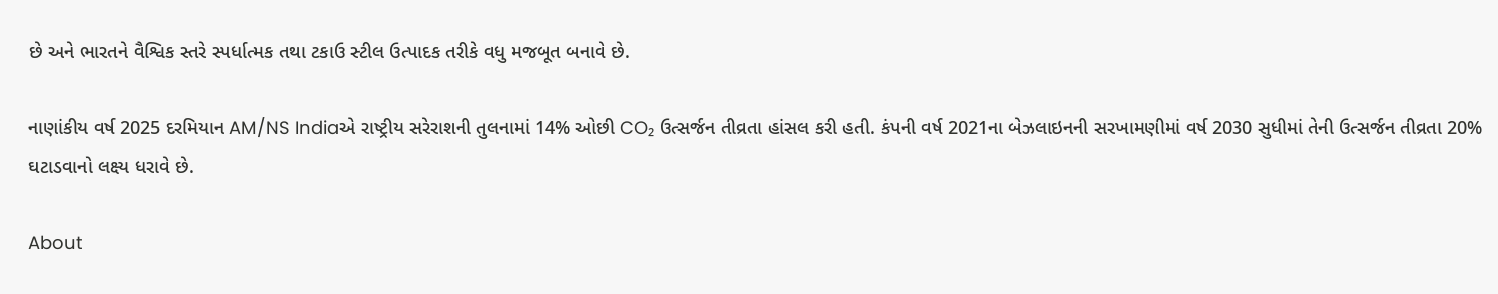છે અને ભારતને વૈશ્વિક સ્તરે સ્પર્ધાત્મક તથા ટકાઉ સ્ટીલ ઉત્પાદક તરીકે વધુ મજબૂત બનાવે છે.

નાણાંકીય વર્ષ 2025 દરમિયાન AM/NS Indiaએ રાષ્ટ્રીય સરેરાશની તુલનામાં 14% ઓછી CO₂ ઉત્સર્જન તીવ્રતા હાંસલ કરી હતી. કંપની વર્ષ 2021ના બેઝલાઇનની સરખામણીમાં વર્ષ 2030 સુધીમાં તેની ઉત્સર્જન તીવ્રતા 20% ઘટાડવાનો લક્ષ્ય ધરાવે છે.

About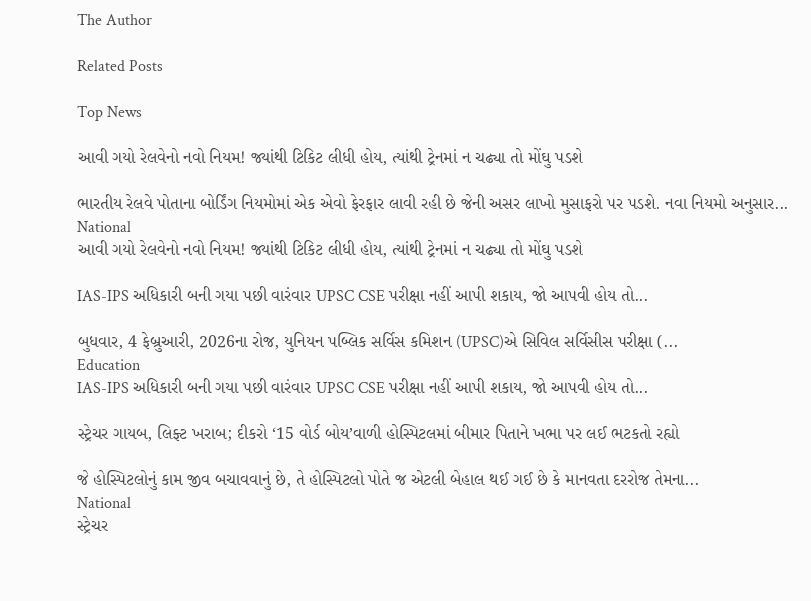The Author

Related Posts

Top News

આવી ગયો રેલવેનો નવો નિયમ! જ્યાંથી ટિકિટ લીધી હોય, ત્યાંથી ટ્રેનમાં ન ચઢ્યા તો મોંઘુ પડશે

ભારતીય રેલવે પોતાના બોર્ડિંગ નિયમોમાં એક એવો ફેરફાર લાવી રહી છે જેની અસર લાખો મુસાફરો પર પડશે. નવા નિયમો અનુસાર...
National
આવી ગયો રેલવેનો નવો નિયમ! જ્યાંથી ટિકિટ લીધી હોય, ત્યાંથી ટ્રેનમાં ન ચઢ્યા તો મોંઘુ પડશે

IAS-IPS અધિકારી બની ગયા પછી વારંવાર UPSC CSE પરીક્ષા નહીં આપી શકાય, જો આપવી હોય તો...

બુધવાર, 4 ફેબ્રુઆરી, 2026ના રોજ, યુનિયન પબ્લિક સર્વિસ કમિશન (UPSC)એ સિવિલ સર્વિસીસ પરીક્ષા (...
Education
IAS-IPS અધિકારી બની ગયા પછી વારંવાર UPSC CSE પરીક્ષા નહીં આપી શકાય, જો આપવી હોય તો...

સ્ટ્રેચર ગાયબ, લિફ્ટ ખરાબ; દીકરો ‘15 વોર્ડ બોય’વાળી હોસ્પિટલમાં બીમાર પિતાને ખભા પર લઈ ભટકતો રહ્યો

જે હોસ્પિટલોનું કામ જીવ બચાવવાનું છે, તે હોસ્પિટલો પોતે જ એટલી બેહાલ થઈ ગઈ છે કે માનવતા દરરોજ તેમના...
National
સ્ટ્રેચર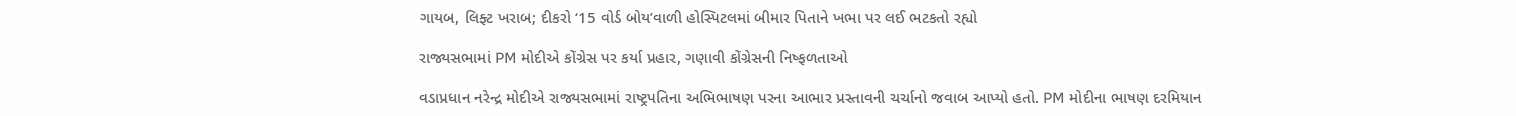ગાયબ, લિફ્ટ ખરાબ; દીકરો ‘15 વોર્ડ બોય’વાળી હોસ્પિટલમાં બીમાર પિતાને ખભા પર લઈ ભટકતો રહ્યો

રાજ્યસભામાં PM મોદીએ કોંગ્રેસ પર કર્યા પ્રહાર, ગણાવી કોંગ્રેસની નિષ્ફળતાઓ

વડાપ્રધાન નરેન્દ્ર મોદીએ રાજ્યસભામાં રાષ્ટ્રપતિના અભિભાષણ પરના આભાર પ્રસ્તાવની ચર્ચાનો જવાબ આપ્યો હતો. PM મોદીના ભાષણ દરમિયાન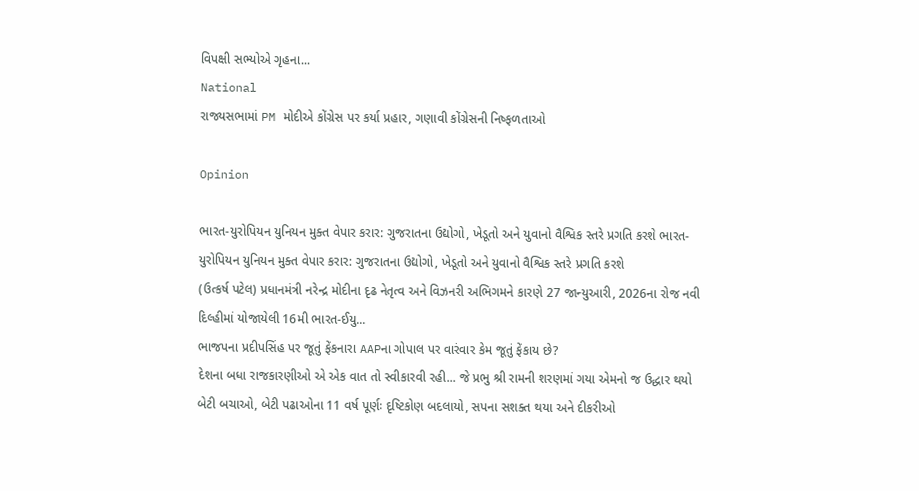વિપક્ષી સભ્યોએ ગૃહના...
National
રાજ્યસભામાં PM મોદીએ કોંગ્રેસ પર કર્યા પ્રહાર, ગણાવી કોંગ્રેસની નિષ્ફળતાઓ

Opinion

ભારત-યુરોપિયન યુનિયન મુક્ત વેપાર કરાર: ગુજરાતના ઉદ્યોગો, ખેડૂતો અને યુવાનો વૈશ્વિક સ્તરે પ્રગતિ કરશે ભારત-યુરોપિયન યુનિયન મુક્ત વેપાર કરાર: ગુજરાતના ઉદ્યોગો, ખેડૂતો અને યુવાનો વૈશ્વિક સ્તરે પ્રગતિ કરશે
(ઉત્કર્ષ પટેલ) પ્રધાનમંત્રી નરેન્દ્ર મોદીના દૃઢ નેતૃત્વ અને વિઝનરી અભિગમને કારણે 27 જાન્યુઆરી, 2026ના રોજ નવી દિલ્હીમાં યોજાયેલી 16મી ભારત-ઈયુ...
ભાજપના પ્રદીપસિંહ પર જૂતું ફેંકનારા AAPના ગોપાલ પર વારંવાર કેમ જૂતું ફેંકાય છે?
દેશના બધા રાજકારણીઓ એ એક વાત તો સ્વીકારવી રહી... જે પ્રભુ શ્રી રામની શરણમાં ગયા એમનો જ ઉદ્ધાર થયો
બેટી બચાઓ, બેટી પઢાઓના 11 વર્ષ પૂર્ણઃ દૃષ્ટિકોણ બદલાયો, સપના સશક્ત થયા અને દીકરીઓ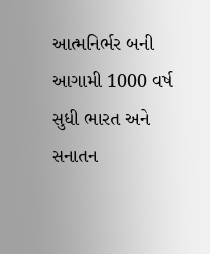આત્મનિર્ભર બની
આગામી 1000 વર્ષ સુધી ભારત અને સનાતન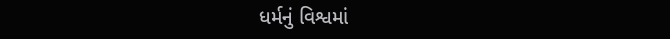ધર્મનું વિશ્વમાં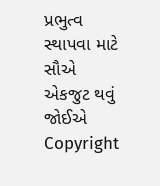પ્રભુત્વ સ્થાપવા માટે સૌએ એકજુટ થવું જોઈએ
Copyright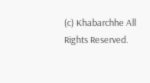(c) Khabarchhe All Rights Reserved.